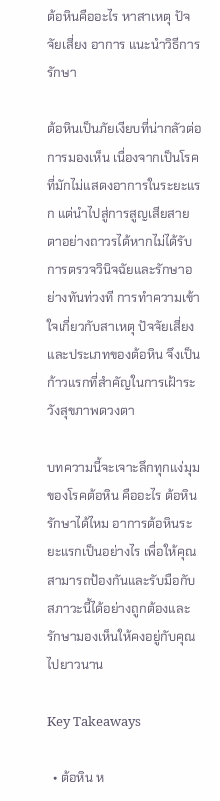ต้อหินคืออะไร หาสาเหตุ ปัจจัยเสี่ยง อาการ แนะนำวิธีการรักษา

ต้อหินเป็นภัยเงียบที่น่ากลัวต่อการมองเห็น เนื่องจากเป็นโรคที่มักไม่แสดงอาการในระยะแรก แต่นำไปสู่การสูญเสียสายตาอย่างถาวรได้หากไม่ได้รับการตรวจวินิจฉัยและรักษาอย่างทันท่วงที การทำความเข้าใจเกี่ยวกับสาเหตุ ปัจจัยเสี่ยง และประเภทของต้อหิน จึงเป็นก้าวแรกที่สำคัญในการเฝ้าระวังสุขภาพดวงตา

บทความนี้จะเจาะลึกทุกแง่มุมของโรคต้อหิน คืออะไร ต้อหินรักษาได้ไหม อาการต้อหินระยะแรกเป็นอย่างไร เพื่อให้คุณสามารถป้องกันและรับมือกับสภาวะนี้ได้อย่างถูกต้องและรักษามองเห็นให้คงอยู่กับคุณไปยาวนาน

Key Takeaways

  • ต้อหิน ห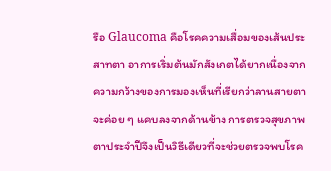รือ Glaucoma คือโรคความเสื่อมของเส้นประสาทตา อาการเริ่มต้นมักสังเกตได้ยากเนื่องจากความกว้างของการมองเห็นที่เรียกว่าลานสายตาจะค่อย ๆ แคบลงจากด้านข้าง การตรวจสุขภาพตาประจำปีจึงเป็นวิธีเดียวที่จะช่วยตรวจพบโรค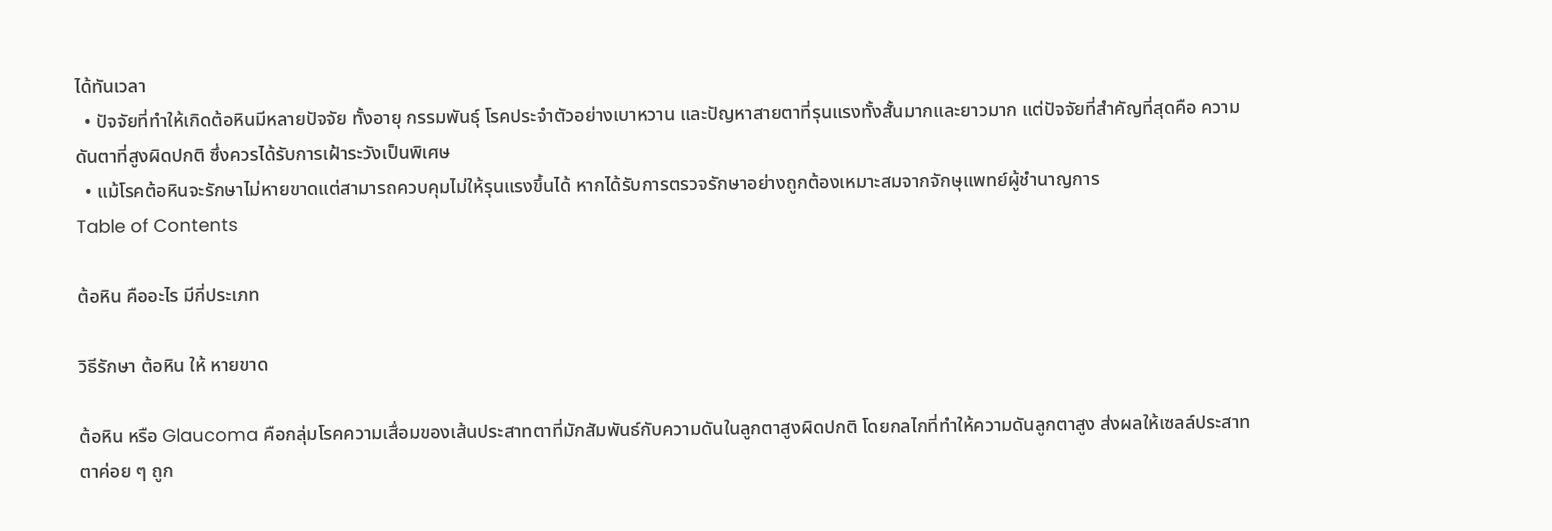ได้ทันเวลา
  • ปัจจัยที่ทำให้เกิดต้อหินมีหลายปัจจัย ทั้งอายุ กรรมพันธุ์ โรคประจำตัวอย่างเบาหวาน และปัญหาสายตาที่รุนแรงทั้งสั้นมากและยาวมาก แต่ปัจจัยที่สำคัญที่สุดคือ ความดันตาที่สูงผิดปกติ ซึ่งควรได้รับการเฝ้าระวังเป็นพิเศษ
  • แม้โรคต้อหินจะรักษาไม่หายขาดแต่สามารถควบคุมไม่ให้รุนแรงขึ้นได้ หากได้รับการตรวจรักษาอย่างถูกต้องเหมาะสมจากจักษุแพทย์ผู้ชำนาญการ
Table of Contents

ต้อหิน คืออะไร มีกี่ประเภท

วิธีรักษา ต้อหิน ให้ หายขาด

ต้อหิน หรือ Glaucoma คือกลุ่มโรคความเสื่อมของเส้นประสาทตาที่มักสัมพันธ์กับความดันในลูกตาสูงผิดปกติ โดยกลไกที่ทำให้ความดันลูกตาสูง ส่งผลให้เซลล์ประสาทตาค่อย ๆ ถูก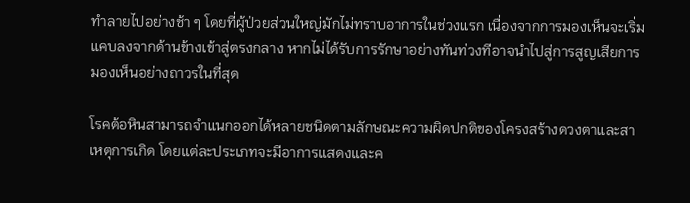ทำลายไปอย่างช้า ๆ โดยที่ผู้ป่วยส่วนใหญ่มักไม่ทราบอาการในช่วงแรก เนื่องจากการมองเห็นจะเริ่มแคบลงจากด้านข้างเข้าสู่ตรงกลาง หากไม่ได้รับการรักษาอย่างทันท่วงทีอาจนำไปสู่การสูญเสียการมองเห็นอย่างถาวรในที่สุด

โรคต้อหินสามารถจำแนกออกได้หลายชนิดตามลักษณะความผิดปกติของโครงสร้างดวงตาและสาเหตุการเกิด โดยแต่ละประเภทจะมีอาการแสดงและค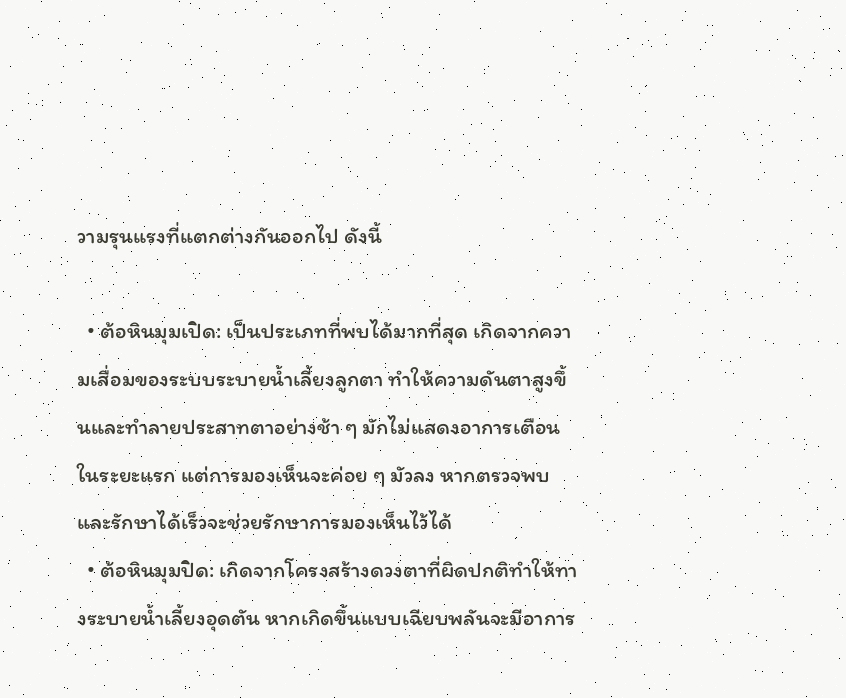วามรุนแรงที่แตกต่างกันออกไป ดังนี้

  • ต้อหินมุมเปิด: เป็นประเภทที่พบได้มากที่สุด เกิดจากความเสื่อมของระบบระบายน้ำเลี้ยงลูกตา ทำให้ความดันตาสูงขึ้นและทำลายประสาทตาอย่างช้า ๆ มักไม่แสดงอาการเตือนในระยะแรก แต่การมองเห็นจะค่อย ๆ มัวลง หากตรวจพบและรักษาได้เร็วจะช่วยรักษาการมองเห็นไว้ได้
  • ต้อหินมุมปิด: เกิดจากโครงสร้างดวงตาที่ผิดปกติทำให้ทางระบายน้ำเลี้ยงอุดตัน หากเกิดขึ้นแบบเฉียบพลันจะมีอาการ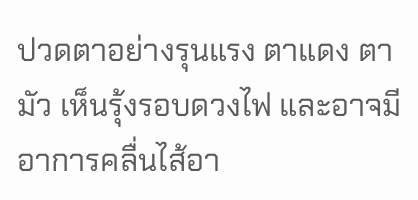ปวดตาอย่างรุนแรง ตาแดง ตามัว เห็นรุ้งรอบดวงไฟ และอาจมีอาการคลื่นไส้อา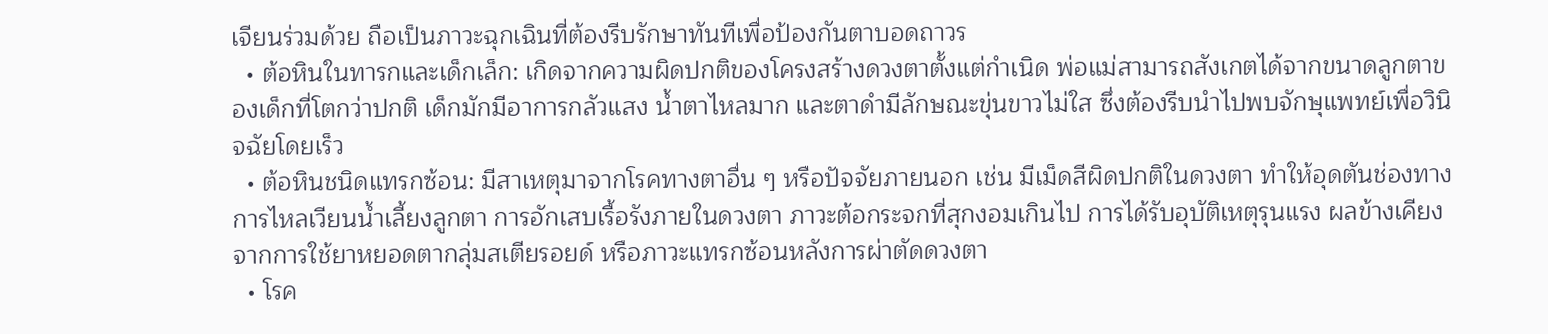เจียนร่วมด้วย ถือเป็นภาวะฉุกเฉินที่ต้องรีบรักษาทันทีเพื่อป้องกันตาบอดถาวร
  • ต้อหินในทารกและเด็กเล็ก: เกิดจากความผิดปกติของโครงสร้างดวงตาตั้งแต่กำเนิด พ่อแม่สามารถสังเกตได้จากขนาดลูกตาของเด็กที่โตกว่าปกติ เด็กมักมีอาการกลัวแสง น้ำตาไหลมาก และตาดำมีลักษณะขุ่นขาวไม่ใส ซึ่งต้องรีบนำไปพบจักษุแพทย์เพื่อวินิจฉัยโดยเร็ว
  • ต้อหินชนิดแทรกซ้อน: มีสาเหตุมาจากโรคทางตาอื่น ๆ หรือปัจจัยภายนอก เช่น มีเม็ดสีผิดปกติในดวงตา ทำให้อุดตันช่องทางการไหลเวียนน้ำเลี้ยงลูกตา การอักเสบเรื้อรังภายในดวงตา ภาวะต้อกระจกที่สุกงอมเกินไป การได้รับอุบัติเหตุรุนแรง ผลข้างเคียงจากการใช้ยาหยอดตากลุ่มสเตียรอยด์ หรือภาวะแทรกซ้อนหลังการผ่าตัดดวงตา
  • โรค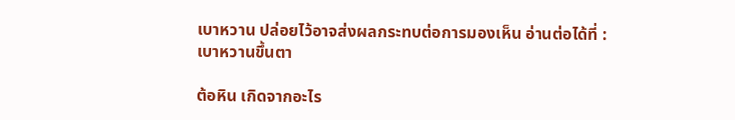เบาหวาน ปล่อยไว้อาจส่งผลกระทบต่อการมองเห็น อ่านต่อได้ที่ : เบาหวานขึ้นตา

ต้อหิน เกิดจากอะไร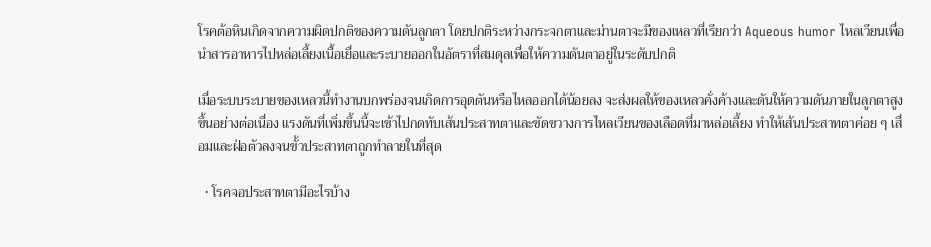โรคต้อหินเกิดจากความผิดปกติของความดันลูกตา โดยปกติระหว่างกระจกตาและม่านตาจะมีของเหลวที่เรียกว่า Aqueous humor ไหลเวียนเพื่อนำสารอาหารไปหล่อเลี้ยงเนื้อเยื่อและระบายออกในอัตราที่สมดุลเพื่อให้ความดันตาอยู่ในระดับปกติ

เมื่อระบบระบายของเหลวนี้ทำงานบกพร่องจนเกิดการอุดตันหรือไหลออกได้น้อยลง จะส่งผลให้ของเหลวคั่งค้างและดันให้ความดันภายในลูกตาสูงขึ้นอย่างต่อเนื่อง แรงดันที่เพิ่มขึ้นนี้จะเข้าไปกดทับเส้นประสาทตาและขัดขวางการไหลเวียนของเลือดที่มาหล่อเลี้ยง ทำให้เส้นประสาทตาค่อย ๆ เสื่อมและฝ่อตัวลงจนขั้วประสาทตาถูกทำลายในที่สุด

  • โรคจอประสาทตามีอะไรบ้าง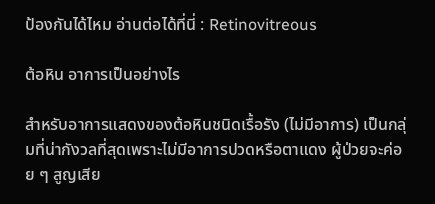ป้องกันได้ไหม อ่านต่อได้ที่นี่ : Retinovitreous

ต้อหิน อาการเป็นอย่างไร

สำหรับอาการแสดงของต้อหินชนิดเรื้อรัง (ไม่มีอาการ) เป็นกลุ่มที่น่ากังวลที่สุดเพราะไม่มีอาการปวดหรือตาแดง ผู้ป่วยจะค่อย ๆ สูญเสีย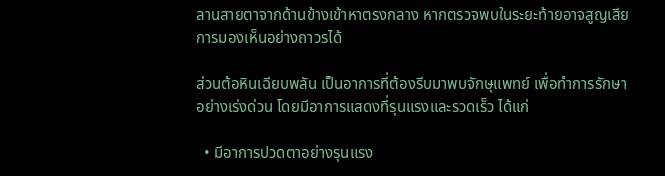ลานสายตาจากด้านข้างเข้าหาตรงกลาง หากตรวจพบในระยะท้ายอาจสูญเสียการมองเห็นอย่างถาวรได้

ส่วนต้อหินเฉียบพลัน เป็นอาการที่ต้องรีบมาพบจักษุแพทย์ เพื่อทำการรักษาอย่างเร่งด่วน โดยมีอาการแสดงที่รุนแรงและรวดเร็ว ได้แก่

  • มีอาการปวดตาอย่างรุนแรง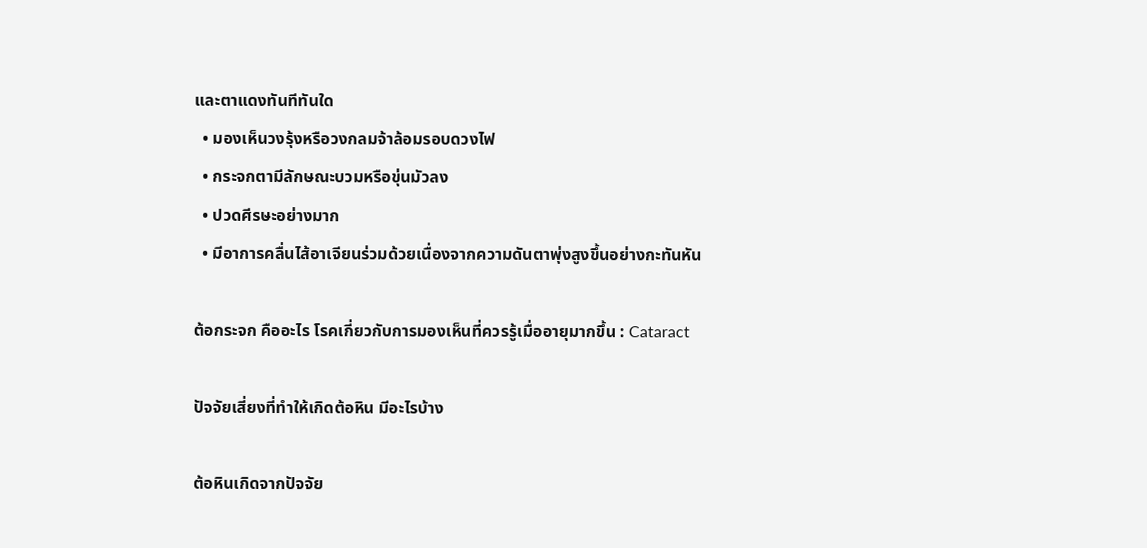และตาแดงทันทีทันใด
  • มองเห็นวงรุ้งหรือวงกลมจ้าล้อมรอบดวงไฟ
  • กระจกตามีลักษณะบวมหรือขุ่นมัวลง
  • ปวดศีรษะอย่างมาก
  • มีอาการคลื่นไส้อาเจียนร่วมด้วยเนื่องจากความดันตาพุ่งสูงขึ้นอย่างกะทันหัน

ต้อกระจก คืออะไร โรคเกี่ยวกับการมองเห็นที่ควรรู้เมื่ออายุมากขึ้น : Cataract

ปัจจัยเสี่ยงที่ทำให้เกิดต้อหิน มีอะไรบ้าง

ต้อหินเกิดจากปัจจัย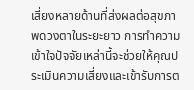เสี่ยงหลายด้านที่ส่งผลต่อสุขภาพดวงตาในระยะยาว การทำความเข้าใจปัจจัยเหล่านี้จะช่วยให้คุณประเมินความเสี่ยงและเข้ารับการต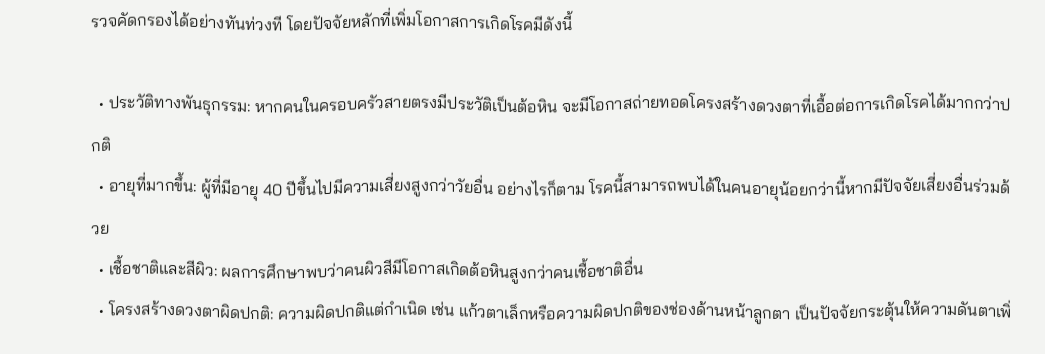รวจคัดกรองได้อย่างทันท่วงที โดยปัจจัยหลักที่เพิ่มโอกาสการเกิดโรคมีดังนี้

  • ประวัติทางพันธุกรรม: หากคนในครอบครัวสายตรงมีประวัติเป็นต้อหิน จะมีโอกาสถ่ายทอดโครงสร้างดวงตาที่เอื้อต่อการเกิดโรคได้มากกว่าปกติ
  • อายุที่มากขึ้น: ผู้ที่มีอายุ 40 ปีขึ้นไปมีความเสี่ยงสูงกว่าวัยอื่น อย่างไรก็ตาม โรคนี้สามารถพบได้ในคนอายุน้อยกว่านี้หากมีปัจจัยเสี่ยงอื่นร่วมด้วย
  • เชื้อชาติและสีผิว: ผลการศึกษาพบว่าคนผิวสีมีโอกาสเกิดต้อหินสูงกว่าคนเชื้อชาติอื่น
  • โครงสร้างดวงตาผิดปกติ: ความผิดปกติแต่กำเนิด เช่น แก้วตาเล็กหรือความผิดปกติของช่องด้านหน้าลูกตา เป็นปัจจัยกระตุ้นให้ความดันตาเพิ่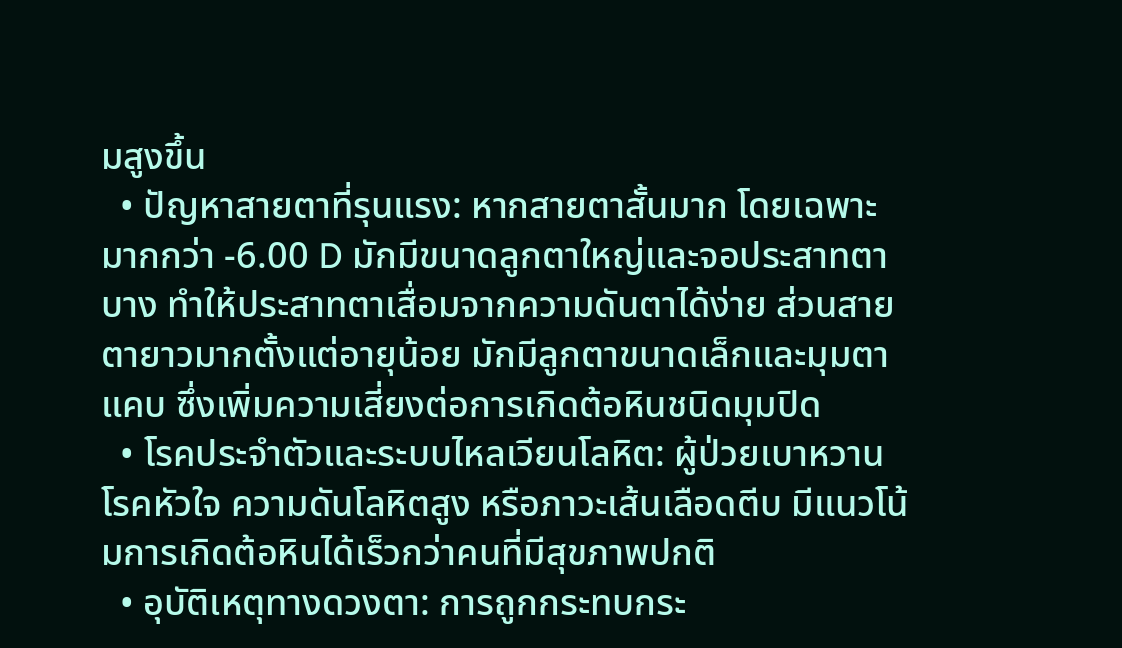มสูงขึ้น
  • ปัญหาสายตาที่รุนแรง: หากสายตาสั้นมาก โดยเฉพาะมากกว่า -6.00 D มักมีขนาดลูกตาใหญ่และจอประสาทตาบาง ทำให้ประสาทตาเสื่อมจากความดันตาได้ง่าย ส่วนสายตายาวมากตั้งแต่อายุน้อย มักมีลูกตาขนาดเล็กและมุมตาแคบ ซึ่งเพิ่มความเสี่ยงต่อการเกิดต้อหินชนิดมุมปิด
  • โรคประจำตัวและระบบไหลเวียนโลหิต: ผู้ป่วยเบาหวาน โรคหัวใจ ความดันโลหิตสูง หรือภาวะเส้นเลือดตีบ มีแนวโน้มการเกิดต้อหินได้เร็วกว่าคนที่มีสุขภาพปกติ
  • อุบัติเหตุทางดวงตา: การถูกกระทบกระ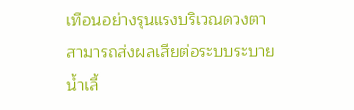เทือนอย่างรุนแรงบริเวณดวงตาสามารถส่งผลเสียต่อระบบระบายน้ำเลี้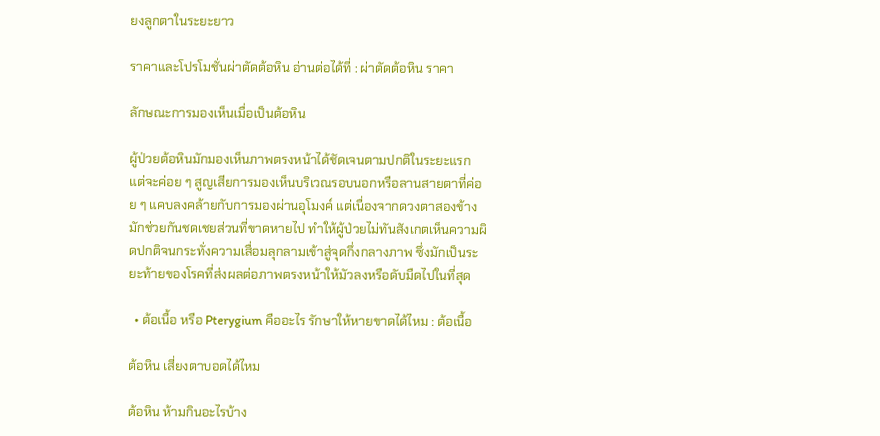ยงลูกตาในระยะยาว

ราคาและโปรโมชั่นผ่าตัดต้อหิน อ่านต่อได้ที่ : ผ่าตัดต้อหิน ราคา

ลักษณะการมองเห็นเมื่อเป็นต้อหิน

ผู้ป่วยต้อหินมักมองเห็นภาพตรงหน้าได้ชัดเจนตามปกติในระยะแรก แต่จะค่อย ๆ สูญเสียการมองเห็นบริเวณรอบนอกหรือลานสายตาที่ค่อย ๆ แคบลงคล้ายกับการมองผ่านอุโมงค์ แต่เนื่องจากดวงตาสองข้างมักช่วยกันชดเชยส่วนที่ขาดหายไป ทำให้ผู้ป่วยไม่ทันสังเกตเห็นความผิดปกติจนกระทั่งความเสื่อมลุกลามเข้าสู่จุดกึ่งกลางภาพ ซึ่งมักเป็นระยะท้ายของโรคที่ส่งผลต่อภาพตรงหน้าให้มัวลงหรือดับมืดไปในที่สุด

  • ต้อเนื้อ หรือ Pterygium คืออะไร รักษาให้หายขาดได้ไหม : ต้อเนื้อ

ต้อหิน เสี่ยงตาบอดได้ไหม

ต้อหิน ห้ามกินอะไรบ้าง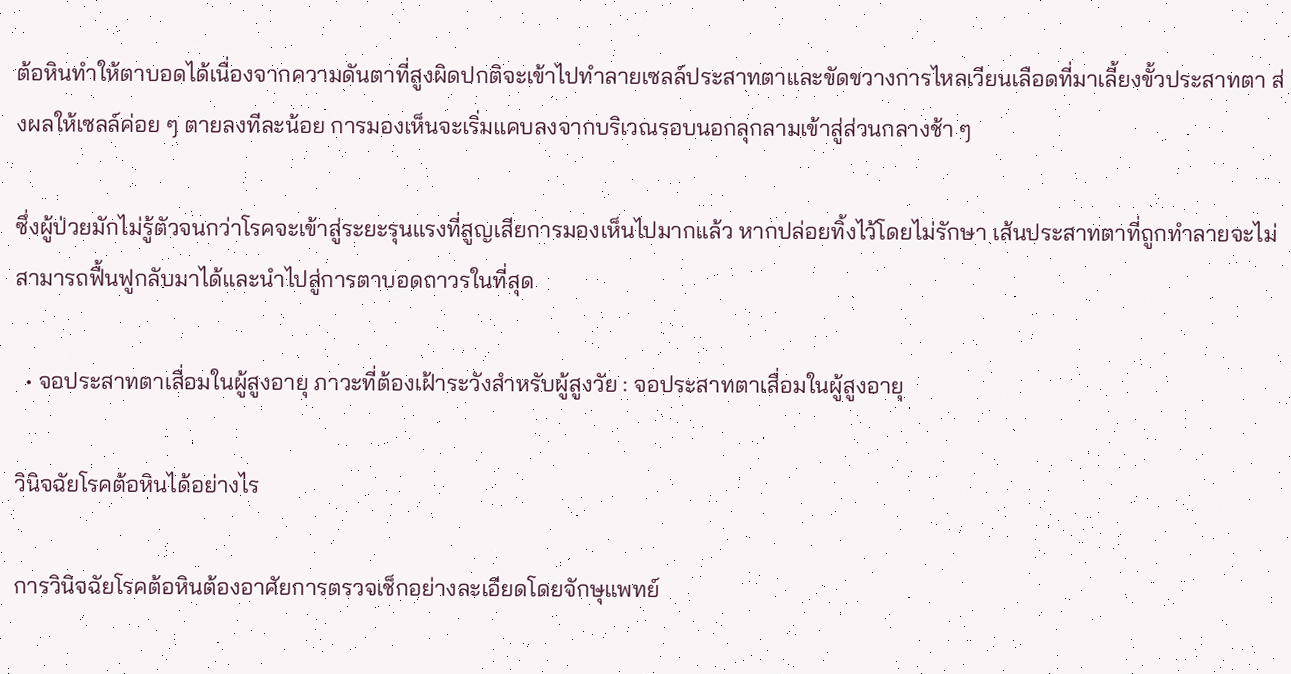ต้อหินทำให้ตาบอดได้เนื่องจากความดันตาที่สูงผิดปกติจะเข้าไปทำลายเซลล์ประสาทตาและขัดขวางการไหลเวียนเลือดที่มาเลี้ยงขั้วประสาทตา ส่งผลให้เซลล์ค่อย ๆ ตายลงทีละน้อย การมองเห็นจะเริ่มแคบลงจากบริเวณรอบนอกลุกลามเข้าสู่ส่วนกลางช้า ๆ

ซึ่งผู้ป่วยมักไม่รู้ตัวจนกว่าโรคจะเข้าสู่ระยะรุนแรงที่สูญเสียการมองเห็นไปมากแล้ว หากปล่อยทิ้งไว้โดยไม่รักษา เส้นประสาทตาที่ถูกทำลายจะไม่สามารถฟื้นฟูกลับมาได้และนำไปสู่การตาบอดถาวรในที่สุด

  • จอประสาทตาเสื่อมในผู้สูงอายุ ภาวะที่ต้องเฝ้าระวังสำหรับผู้สูงวัย : จอประสาทตาเสื่อมในผู้สูงอายุ

วินิจฉัยโรคต้อหินได้อย่างไร

การวินิจฉัยโรคต้อหินต้องอาศัยการตรวจเช็กอย่างละเอียดโดยจักษุแพทย์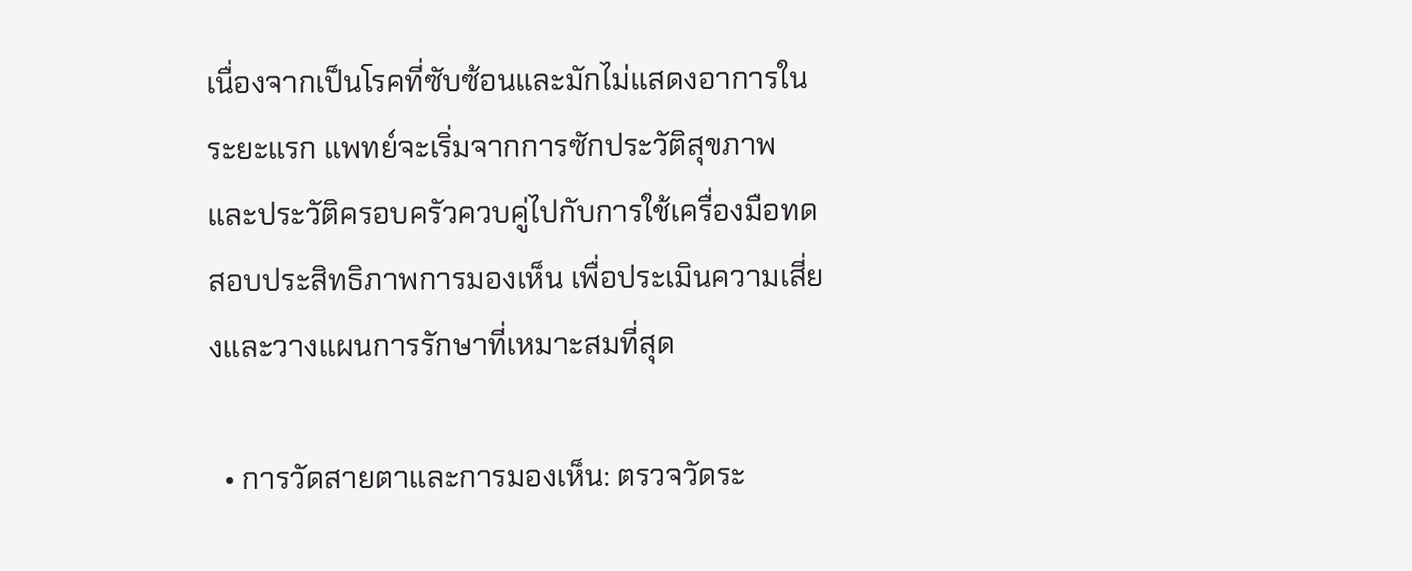เนื่องจากเป็นโรคที่ซับซ้อนและมักไม่แสดงอาการในระยะแรก แพทย์จะเริ่มจากการซักประวัติสุขภาพและประวัติครอบครัวควบคู่ไปกับการใช้เครื่องมือทดสอบประสิทธิภาพการมองเห็น เพื่อประเมินความเสี่ยงและวางแผนการรักษาที่เหมาะสมที่สุด

  • การวัดสายตาและการมองเห็น: ตรวจวัดระ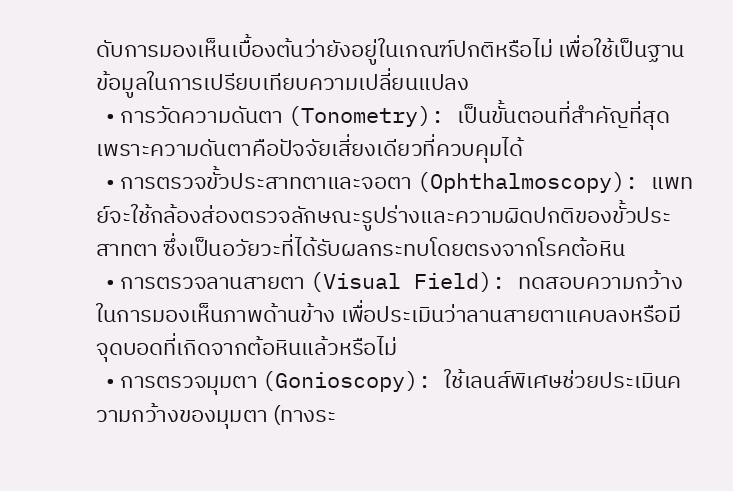ดับการมองเห็นเบื้องต้นว่ายังอยู่ในเกณฑ์ปกติหรือไม่ เพื่อใช้เป็นฐานข้อมูลในการเปรียบเทียบความเปลี่ยนแปลง
  • การวัดความดันตา (Tonometry): เป็นขั้นตอนที่สำคัญที่สุด เพราะความดันตาคือปัจจัยเสี่ยงเดียวที่ควบคุมได้
  • การตรวจขั้วประสาทตาและจอตา (Ophthalmoscopy): แพทย์จะใช้กล้องส่องตรวจลักษณะรูปร่างและความผิดปกติของขั้วประสาทตา ซึ่งเป็นอวัยวะที่ได้รับผลกระทบโดยตรงจากโรคต้อหิน
  • การตรวจลานสายตา (Visual Field): ทดสอบความกว้างในการมองเห็นภาพด้านข้าง เพื่อประเมินว่าลานสายตาแคบลงหรือมีจุดบอดที่เกิดจากต้อหินแล้วหรือไม่
  • การตรวจมุมตา (Gonioscopy): ใช้เลนส์พิเศษช่วยประเมินความกว้างของมุมตา (ทางระ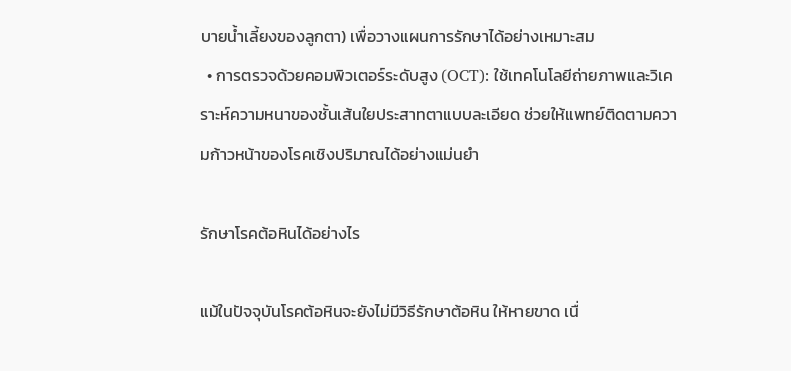บายน้ำเลี้ยงของลูกตา) เพื่อวางแผนการรักษาได้อย่างเหมาะสม
  • การตรวจด้วยคอมพิวเตอร์ระดับสูง (OCT): ใช้เทคโนโลยีถ่ายภาพและวิเคราะห์ความหนาของชั้นเส้นใยประสาทตาแบบละเอียด ช่วยให้แพทย์ติดตามความก้าวหน้าของโรคเชิงปริมาณได้อย่างแม่นยำ

รักษาโรคต้อหินได้อย่างไร

แม้ในปัจจุบันโรคต้อหินจะยังไม่มีวิธีรักษาต้อหิน ให้หายขาด เนื่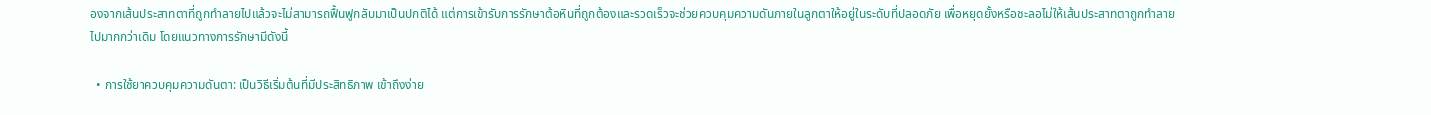องจากเส้นประสาทตาที่ถูกทำลายไปแล้วจะไม่สามารถฟื้นฟูกลับมาเป็นปกติได้ แต่การเข้ารับการรักษาต้อหินที่ถูกต้องและรวดเร็วจะช่วยควบคุมความดันภายในลูกตาให้อยู่ในระดับที่ปลอดภัย เพื่อหยุดยั้งหรือชะลอไม่ให้เส้นประสาทตาถูกทำลายไปมากกว่าเดิม โดยแนวทางการรักษามีดังนี้

  • การใช้ยาควบคุมความดันตา: เป็นวิธีเริ่มต้นที่มีประสิทธิภาพ เข้าถึงง่าย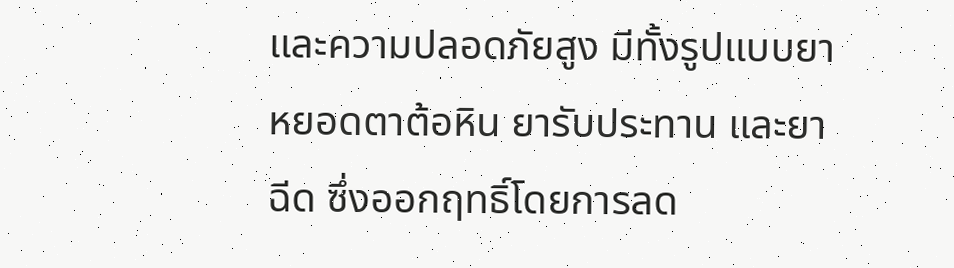และความปลอดภัยสูง มีทั้งรูปแบบยาหยอดตาต้อหิน ยารับประทาน และยาฉีด ซึ่งออกฤทธิ์โดยการลด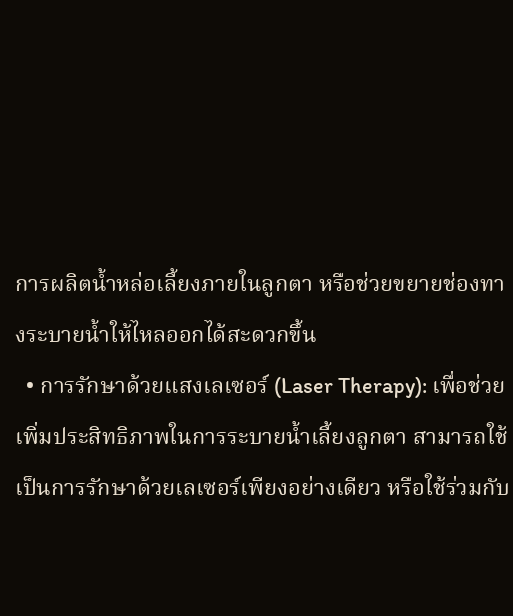การผลิตน้ำหล่อเลี้ยงภายในลูกตา หรือช่วยขยายช่องทางระบายน้ำให้ไหลออกได้สะดวกขึ้น
  • การรักษาด้วยแสงเลเซอร์ (Laser Therapy): เพื่อช่วยเพิ่มประสิทธิภาพในการระบายน้ำเลี้ยงลูกตา สามารถใช้เป็นการรักษาด้วยเลเซอร์เพียงอย่างเดียว หรือใช้ร่วมกับ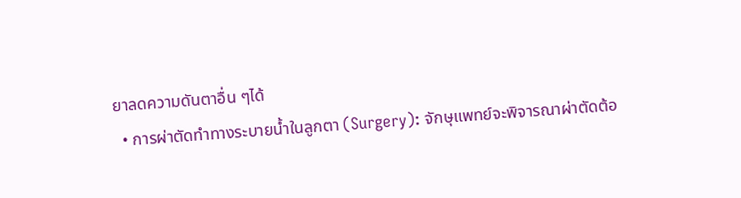ยาลดความดันตาอื่น ๆได้
  • การผ่าตัดทำทางระบายน้ำในลูกตา (Surgery): จักษุแพทย์จะพิจารณาผ่าตัดต้อ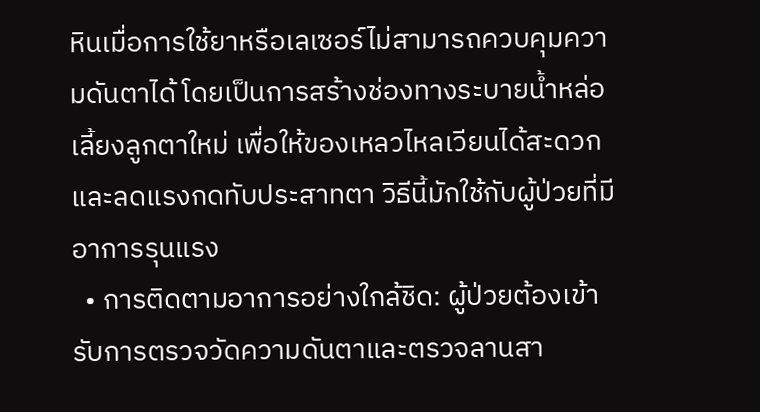หินเมื่อการใช้ยาหรือเลเซอร์ไม่สามารถควบคุมความดันตาได้ โดยเป็นการสร้างช่องทางระบายน้ำหล่อเลี้ยงลูกตาใหม่ เพื่อให้ของเหลวไหลเวียนได้สะดวกและลดแรงกดทับประสาทตา วิธีนี้มักใช้กับผู้ป่วยที่มีอาการรุนแรง
  • การติดตามอาการอย่างใกล้ชิด: ผู้ป่วยต้องเข้ารับการตรวจวัดความดันตาและตรวจลานสา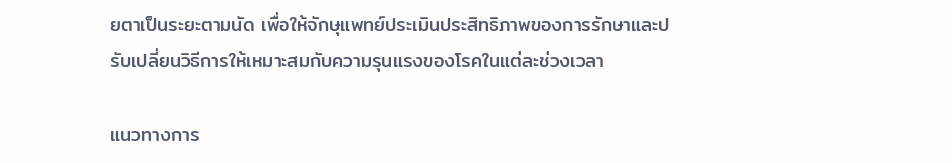ยตาเป็นระยะตามนัด เพื่อให้จักษุแพทย์ประเมินประสิทธิภาพของการรักษาและปรับเปลี่ยนวิธีการให้เหมาะสมกับความรุนแรงของโรคในแต่ละช่วงเวลา

แนวทางการ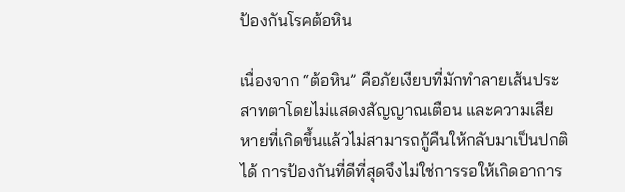ป้องกันโรคต้อหิน

เนื่องจาก “ต้อหิน” คือภัยเงียบที่มักทำลายเส้นประสาทตาโดยไม่แสดงสัญญาณเตือน และความเสียหายที่เกิดขึ้นแล้วไม่สามารถกู้คืนให้กลับมาเป็นปกติได้ การป้องกันที่ดีที่สุดจึงไม่ใช่การรอให้เกิดอาการ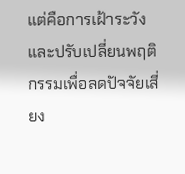แต่คือการเฝ้าระวังและปรับเปลี่ยนพฤติกรรมเพื่อลดปัจจัยเสี่ยง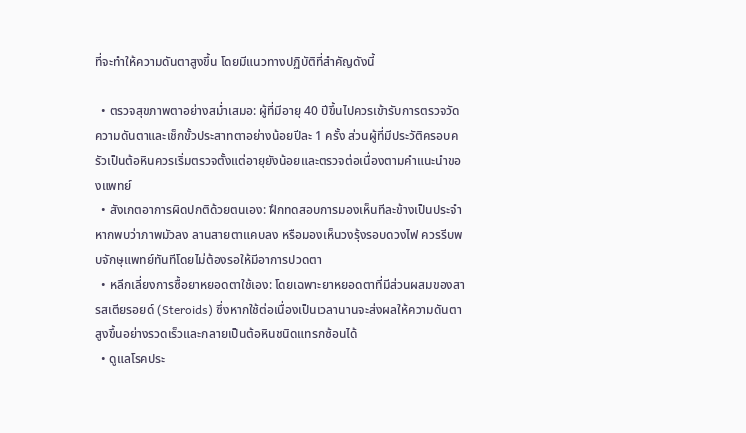ที่จะทำให้ความดันตาสูงขึ้น โดยมีแนวทางปฏิบัติที่สำคัญดังนี้

  • ตรวจสุขภาพตาอย่างสม่ำเสมอ: ผู้ที่มีอายุ 40 ปีขึ้นไปควรเข้ารับการตรวจวัดความดันตาและเช็กขั้วประสาทตาอย่างน้อยปีละ 1 ครั้ง ส่วนผู้ที่มีประวัติครอบครัวเป็นต้อหินควรเริ่มตรวจตั้งแต่อายุยังน้อยและตรวจต่อเนื่องตามคำแนะนำของแพทย์
  • สังเกตอาการผิดปกติด้วยตนเอง: ฝึกทดสอบการมองเห็นทีละข้างเป็นประจำ หากพบว่าภาพมัวลง ลานสายตาแคบลง หรือมองเห็นวงรุ้งรอบดวงไฟ ควรรีบพบจักษุแพทย์ทันทีโดยไม่ต้องรอให้มีอาการปวดตา
  • หลีกเลี่ยงการซื้อยาหยอดตาใช้เอง: โดยเฉพาะยาหยอดตาที่มีส่วนผสมของสารสเตียรอยด์ (Steroids) ซึ่งหากใช้ต่อเนื่องเป็นเวลานานจะส่งผลให้ความดันตาสูงขึ้นอย่างรวดเร็วและกลายเป็นต้อหินชนิดแทรกซ้อนได้
  • ดูแลโรคประ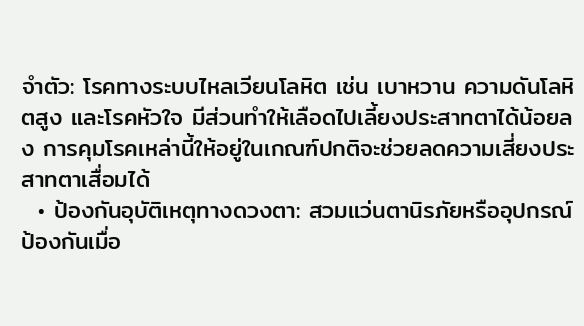จำตัว: โรคทางระบบไหลเวียนโลหิต เช่น เบาหวาน ความดันโลหิตสูง และโรคหัวใจ มีส่วนทำให้เลือดไปเลี้ยงประสาทตาได้น้อยลง การคุมโรคเหล่านี้ให้อยู่ในเกณฑ์ปกติจะช่วยลดความเสี่ยงประสาทตาเสื่อมได้
  • ป้องกันอุบัติเหตุทางดวงตา: สวมแว่นตานิรภัยหรืออุปกรณ์ป้องกันเมื่อ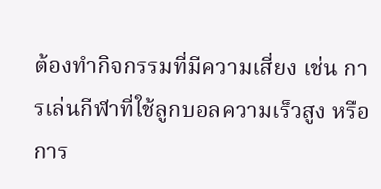ต้องทำกิจกรรมที่มีความเสี่ยง เช่น การเล่นกีฬาที่ใช้ลูกบอลความเร็วสูง หรือการ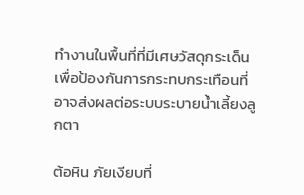ทำงานในพื้นที่ที่มีเศษวัสดุกระเด็น เพื่อป้องกันการกระทบกระเทือนที่อาจส่งผลต่อระบบระบายน้ำเลี้ยงลูกตา

ต้อหิน ภัยเงียบที่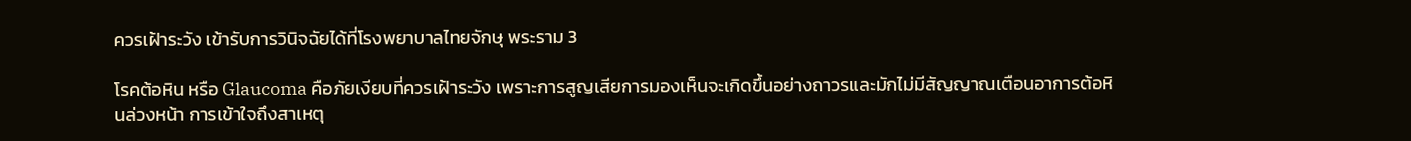ควรเฝ้าระวัง เข้ารับการวินิจฉัยได้ที่โรงพยาบาลไทยจักษุ พระราม 3

โรคต้อหิน หรือ Glaucoma คือภัยเงียบที่ควรเฝ้าระวัง เพราะการสูญเสียการมองเห็นจะเกิดขึ้นอย่างถาวรและมักไม่มีสัญญาณเตือนอาการต้อหินล่วงหน้า การเข้าใจถึงสาเหตุ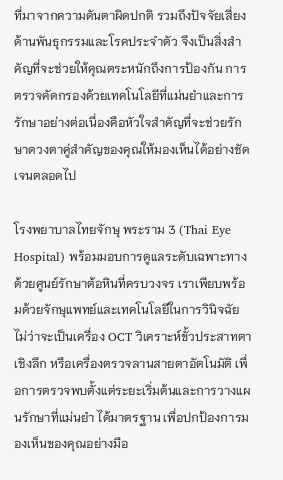ที่มาจากความดันตาผิดปกติ รวมถึงปัจจัยเสี่ยงด้านพันธุกรรมและโรคประจำตัว จึงเป็นสิ่งสำคัญที่จะช่วยให้คุณตระหนักถึงการป้องกัน การตรวจคัดกรองด้วยเทคโนโลยีที่แม่นยำและการรักษาอย่างต่อเนื่องคือหัวใจสำคัญที่จะช่วยรักษาดวงตาคู่สำคัญของคุณให้มองเห็นได้อย่างชัดเจนตลอดไป

โรงพยาบาลไทยจักษุ พระราม 3 (Thai Eye Hospital) พร้อมมอบการดูแลระดับเฉพาะทางด้วยศูนย์รักษาต้อหินที่ครบวงจร เราเพียบพร้อมด้วยจักษุแพทย์และเทคโนโลยีในการวินิจฉัย ไม่ว่าจะเป็นเครื่อง OCT วิเคราะห์ขั้วประสาทตาเชิงลึก หรือเครื่องตรวจลานสายตาอัตโนมัติ เพื่อการตรวจพบตั้งแต่ระยะเริ่มต้นและการวางแผนรักษาที่แม่นยำ ได้มาตรฐาน เพื่อปกป้องการมองเห็นของคุณอย่างมือ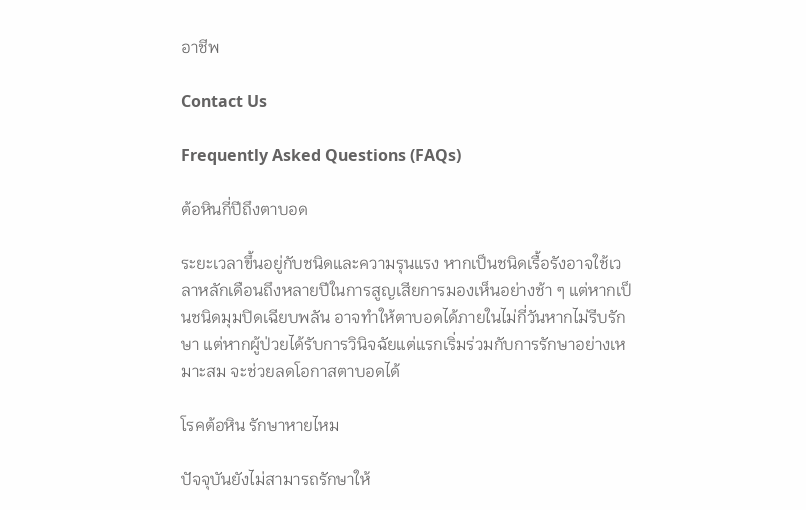อาชีพ

Contact Us

Frequently Asked Questions (FAQs)

ต้อหินกี่ปีถึงตาบอด

ระยะเวลาขึ้นอยู่กับชนิดและความรุนแรง หากเป็นชนิดเรื้อรังอาจใช้เวลาหลักเดือนถึงหลายปีในการสูญเสียการมองเห็นอย่างช้า ๆ แต่หากเป็นชนิดมุมปิดเฉียบพลัน อาจทำให้ตาบอดได้ภายในไม่กี่วันหากไม่รีบรักษา แต่หากผู้ป่วยได้รับการวินิจฉัยแต่แรกเริ่มร่วมกับการรักษาอย่างเหมาะสม จะช่วยลดโอกาสตาบอดได้

โรคต้อหิน รักษาหายไหม

ปัจจุบันยังไม่สามารถรักษาให้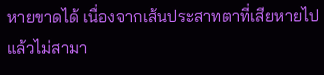หายขาดได้ เนื่องจากเส้นประสาทตาที่เสียหายไปแล้วไม่สามา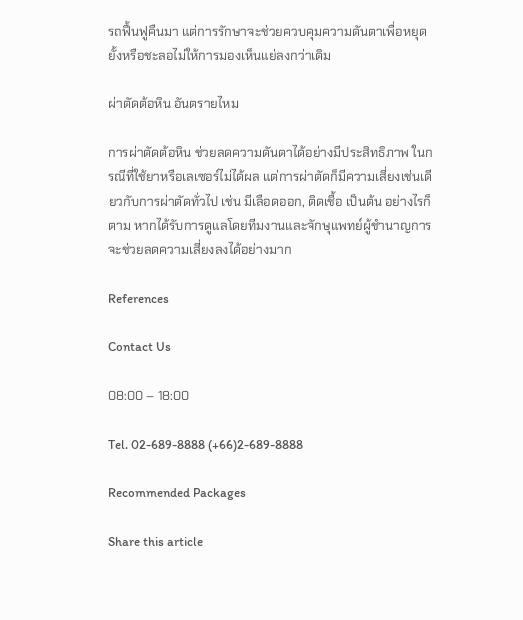รถฟื้นฟูคืนมา แต่การรักษาจะช่วยควบคุมความดันตาเพื่อหยุดยั้งหรือชะลอไม่ให้การมองเห็นแย่ลงกว่าเดิม

ผ่าตัดต้อหิน อันตรายไหม

การผ่าตัดต้อหิน ช่วยลดความดันตาได้อย่างมีประสิทธิภาพ ในกรณีที่ใช้ยาหรือเลเซอร์ไม่ได้ผล แต่การผ่าตัดก็มีความเสี่ยงเช่นเดียวกับการผ่าตัดทั่วไป เช่น มีเลือดออก, ติดเชื้อ เป็นต้น อย่างไรก็ตาม หากได้รับการดูแลโดยทีมงานและจักษุแพทย์ผู้ชำนาญการ จะช่วยลดความเสี่ยงลงได้อย่างมาก

References

Contact Us

08:00 – 18:00

Tel. 02-689-8888 (+66)2-689-8888

Recommended Packages

Share this article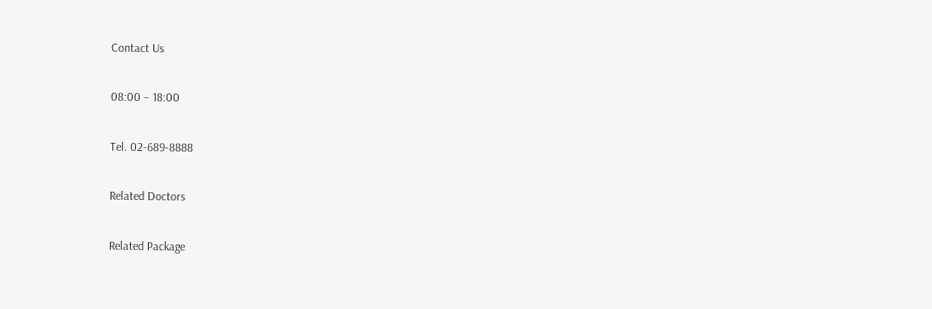Contact Us

08:00 – 18:00

Tel. 02-689-8888

Related Doctors

Related Package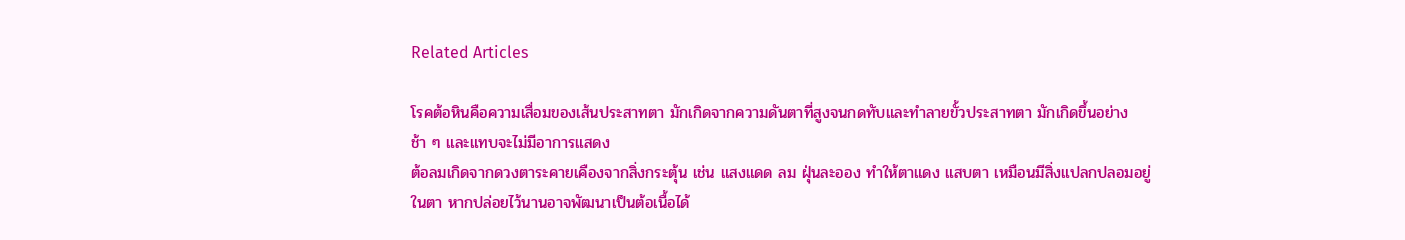Related Articles

โรคต้อหินคือความเสื่อมของเส้นประสาทตา มักเกิดจากความดันตาที่สูงจนกดทับและทำลายขั้วประสาทตา มักเกิดขึ้นอย่างช้า ๆ และแทบจะไม่มีอาการแสดง
ต้อลมเกิดจากดวงตาระคายเคืองจากสิ่งกระตุ้น เช่น แสงแดด ลม ฝุ่นละออง ทำให้ตาแดง แสบตา เหมือนมีสิ่งแปลกปลอมอยู่ในตา หากปล่อยไว้นานอาจพัฒนาเป็นต้อเนื้อได้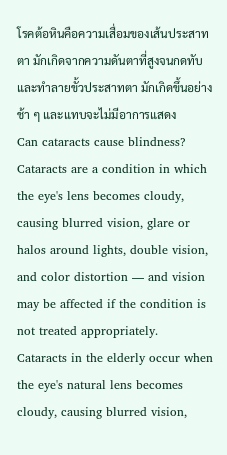โรคต้อหินคือความเสื่อมของเส้นประสาทตา มักเกิดจากความดันตาที่สูงจนกดทับและทำลายขั้วประสาทตา มักเกิดขึ้นอย่างช้า ๆ และแทบจะไม่มีอาการแสดง
Can cataracts cause blindness? Cataracts are a condition in which the eye's lens becomes cloudy, causing blurred vision, glare or halos around lights, double vision, and color distortion — and vision may be affected if the condition is not treated appropriately.
Cataracts in the elderly occur when the eye's natural lens becomes cloudy, causing blurred vision,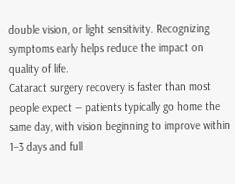double vision, or light sensitivity. Recognizing symptoms early helps reduce the impact on quality of life.
Cataract surgery recovery is faster than most people expect — patients typically go home the same day, with vision beginning to improve within 1–3 days and full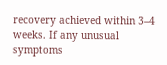recovery achieved within 3–4 weeks. If any unusual symptoms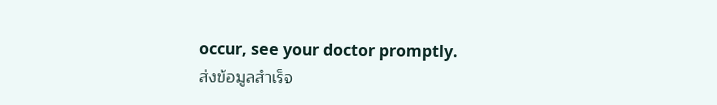occur, see your doctor promptly.
ส่งข้อมูลสำเร็จ